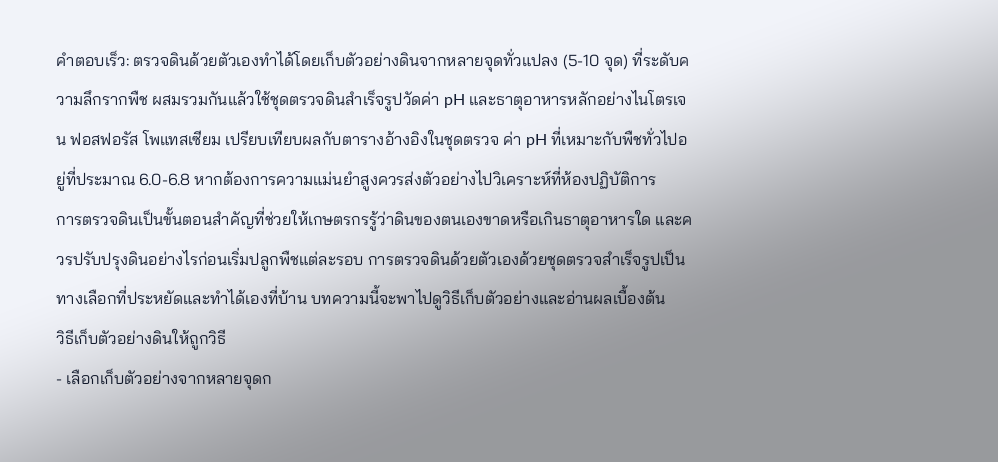คำตอบเร็ว: ตรวจดินด้วยตัวเองทำได้โดยเก็บตัวอย่างดินจากหลายจุดทั่วแปลง (5-10 จุด) ที่ระดับความลึกรากพืช ผสมรวมกันแล้วใช้ชุดตรวจดินสำเร็จรูปวัดค่า pH และธาตุอาหารหลักอย่างไนโตรเจน ฟอสฟอรัส โพแทสเซียม เปรียบเทียบผลกับตารางอ้างอิงในชุดตรวจ ค่า pH ที่เหมาะกับพืชทั่วไปอยู่ที่ประมาณ 6.0-6.8 หากต้องการความแม่นยำสูงควรส่งตัวอย่างไปวิเคราะห์ที่ห้องปฏิบัติการ
การตรวจดินเป็นขั้นตอนสำคัญที่ช่วยให้เกษตรกรรู้ว่าดินของตนเองขาดหรือเกินธาตุอาหารใด และควรปรับปรุงดินอย่างไรก่อนเริ่มปลูกพืชแต่ละรอบ การตรวจดินด้วยตัวเองด้วยชุดตรวจสำเร็จรูปเป็นทางเลือกที่ประหยัดและทำได้เองที่บ้าน บทความนี้จะพาไปดูวิธีเก็บตัวอย่างและอ่านผลเบื้องต้น
วิธีเก็บตัวอย่างดินให้ถูกวิธี
- เลือกเก็บตัวอย่างจากหลายจุดก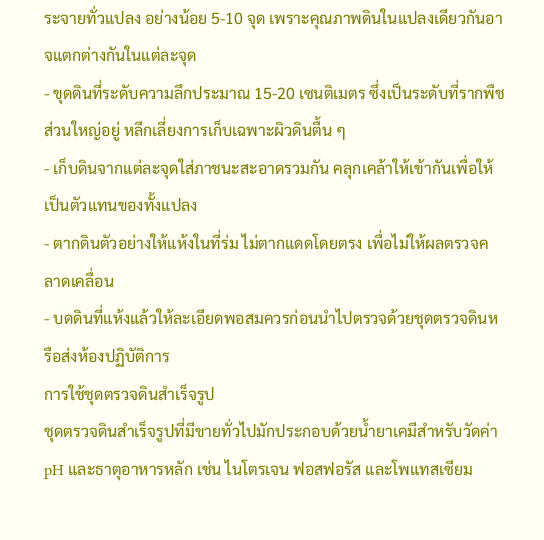ระจายทั่วแปลง อย่างน้อย 5-10 จุด เพราะคุณภาพดินในแปลงเดียวกันอาจแตกต่างกันในแต่ละจุด
- ขุดดินที่ระดับความลึกประมาณ 15-20 เซนติเมตร ซึ่งเป็นระดับที่รากพืชส่วนใหญ่อยู่ หลีกเลี่ยงการเก็บเฉพาะผิวดินตื้น ๆ
- เก็บดินจากแต่ละจุดใส่ภาชนะสะอาดรวมกัน คลุกเคล้าให้เข้ากันเพื่อให้เป็นตัวแทนของทั้งแปลง
- ตากดินตัวอย่างให้แห้งในที่ร่ม ไม่ตากแดดโดยตรง เพื่อไม่ให้ผลตรวจคลาดเคลื่อน
- บดดินที่แห้งแล้วให้ละเอียดพอสมควรก่อนนำไปตรวจด้วยชุดตรวจดินหรือส่งห้องปฏิบัติการ
การใช้ชุดตรวจดินสำเร็จรูป
ชุดตรวจดินสำเร็จรูปที่มีขายทั่วไปมักประกอบด้วยน้ำยาเคมีสำหรับวัดค่า pH และธาตุอาหารหลัก เช่น ไนโตรเจน ฟอสฟอรัส และโพแทสเซียม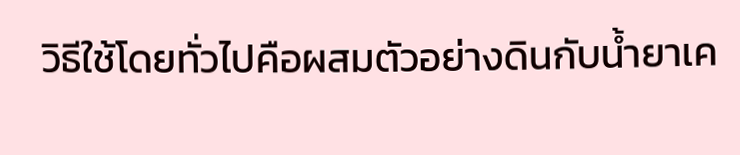วิธีใช้โดยทั่วไปคือผสมตัวอย่างดินกับน้ำยาเค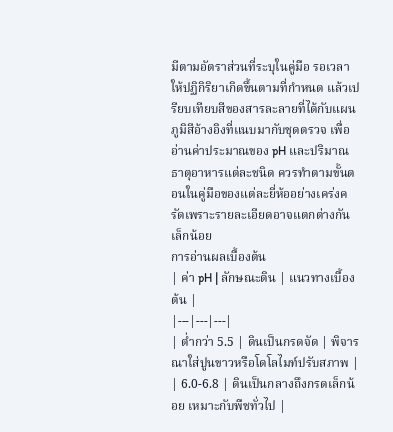มีตามอัตราส่วนที่ระบุในคู่มือ รอเวลาให้ปฏิกิริยาเกิดขึ้นตามที่กำหนด แล้วเปรียบเทียบสีของสารละลายที่ได้กับแผนภูมิสีอ้างอิงที่แนบมากับชุดตรวจ เพื่ออ่านค่าประมาณของ pH และปริมาณธาตุอาหารแต่ละชนิด ควรทำตามขั้นตอนในคู่มือของแต่ละยี่ห้ออย่างเคร่งครัดเพราะรายละเอียดอาจแตกต่างกันเล็กน้อย
การอ่านผลเบื้องต้น
| ค่า pH | ลักษณะดิน | แนวทางเบื้องต้น |
|---|---|---|
| ต่ำกว่า 5.5 | ดินเป็นกรดจัด | พิจารณาใส่ปูนขาวหรือโดโลไมท์ปรับสภาพ |
| 6.0-6.8 | ดินเป็นกลางถึงกรดเล็กน้อย เหมาะกับพืชทั่วไป |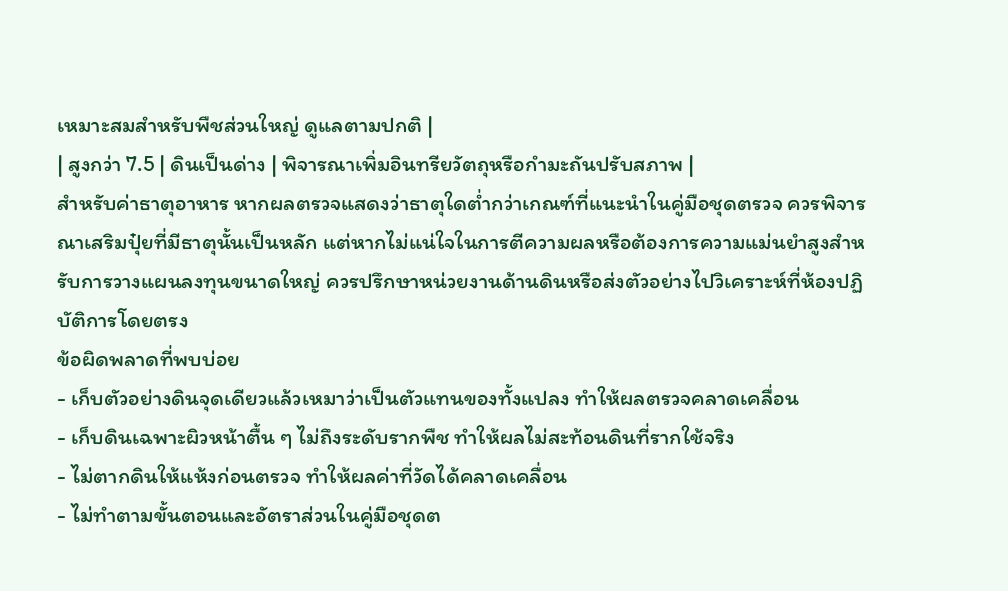เหมาะสมสำหรับพืชส่วนใหญ่ ดูแลตามปกติ |
| สูงกว่า 7.5 | ดินเป็นด่าง | พิจารณาเพิ่มอินทรียวัตถุหรือกำมะถันปรับสภาพ |
สำหรับค่าธาตุอาหาร หากผลตรวจแสดงว่าธาตุใดต่ำกว่าเกณฑ์ที่แนะนำในคู่มือชุดตรวจ ควรพิจารณาเสริมปุ๋ยที่มีธาตุนั้นเป็นหลัก แต่หากไม่แน่ใจในการตีความผลหรือต้องการความแม่นยำสูงสำหรับการวางแผนลงทุนขนาดใหญ่ ควรปรึกษาหน่วยงานด้านดินหรือส่งตัวอย่างไปวิเคราะห์ที่ห้องปฏิบัติการโดยตรง
ข้อผิดพลาดที่พบบ่อย
- เก็บตัวอย่างดินจุดเดียวแล้วเหมาว่าเป็นตัวแทนของทั้งแปลง ทำให้ผลตรวจคลาดเคลื่อน
- เก็บดินเฉพาะผิวหน้าตื้น ๆ ไม่ถึงระดับรากพืช ทำให้ผลไม่สะท้อนดินที่รากใช้จริง
- ไม่ตากดินให้แห้งก่อนตรวจ ทำให้ผลค่าที่วัดได้คลาดเคลื่อน
- ไม่ทำตามขั้นตอนและอัตราส่วนในคู่มือชุดต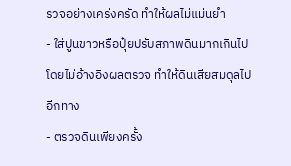รวจอย่างเคร่งครัด ทำให้ผลไม่แม่นยำ
- ใส่ปูนขาวหรือปุ๋ยปรับสภาพดินมากเกินไปโดยไม่อ้างอิงผลตรวจ ทำให้ดินเสียสมดุลไปอีกทาง
- ตรวจดินเพียงครั้ง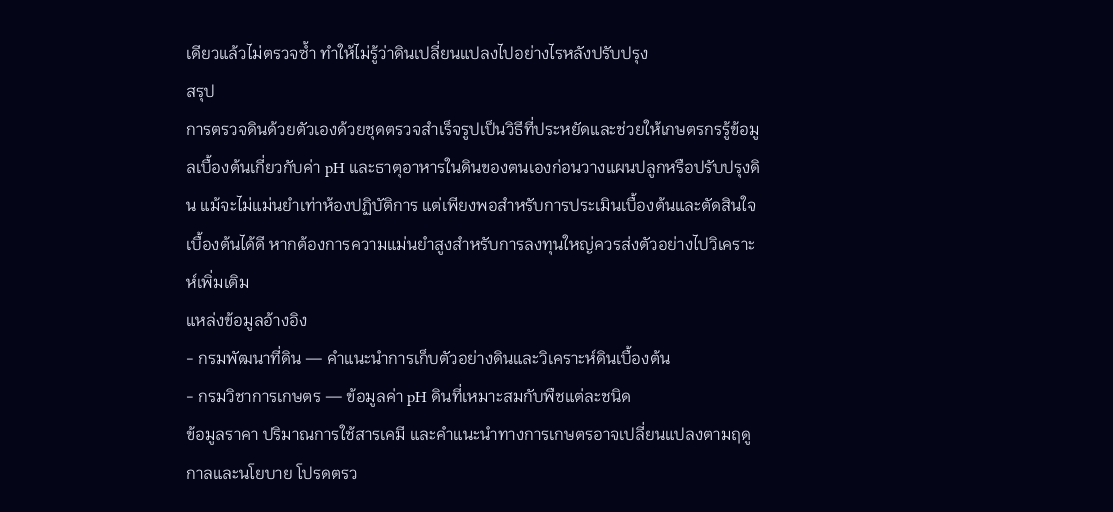เดียวแล้วไม่ตรวจซ้ำ ทำให้ไม่รู้ว่าดินเปลี่ยนแปลงไปอย่างไรหลังปรับปรุง
สรุป
การตรวจดินด้วยตัวเองด้วยชุดตรวจสำเร็จรูปเป็นวิธีที่ประหยัดและช่วยให้เกษตรกรรู้ข้อมูลเบื้องต้นเกี่ยวกับค่า pH และธาตุอาหารในดินของตนเองก่อนวางแผนปลูกหรือปรับปรุงดิน แม้จะไม่แม่นยำเท่าห้องปฏิบัติการ แต่เพียงพอสำหรับการประเมินเบื้องต้นและตัดสินใจเบื้องต้นได้ดี หากต้องการความแม่นยำสูงสำหรับการลงทุนใหญ่ควรส่งตัวอย่างไปวิเคราะห์เพิ่มเติม
แหล่งข้อมูลอ้างอิง
- กรมพัฒนาที่ดิน — คำแนะนำการเก็บตัวอย่างดินและวิเคราะห์ดินเบื้องต้น
- กรมวิชาการเกษตร — ข้อมูลค่า pH ดินที่เหมาะสมกับพืชแต่ละชนิด
ข้อมูลราคา ปริมาณการใช้สารเคมี และคำแนะนำทางการเกษตรอาจเปลี่ยนแปลงตามฤดูกาลและนโยบาย โปรดตรว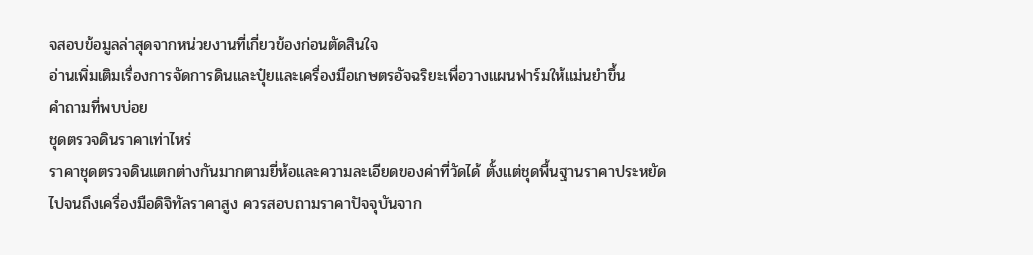จสอบข้อมูลล่าสุดจากหน่วยงานที่เกี่ยวข้องก่อนตัดสินใจ
อ่านเพิ่มเติมเรื่องการจัดการดินและปุ๋ยและเครื่องมือเกษตรอัจฉริยะเพื่อวางแผนฟาร์มให้แม่นยำขึ้น
คำถามที่พบบ่อย
ชุดตรวจดินราคาเท่าไหร่
ราคาชุดตรวจดินแตกต่างกันมากตามยี่ห้อและความละเอียดของค่าที่วัดได้ ตั้งแต่ชุดพื้นฐานราคาประหยัดไปจนถึงเครื่องมือดิจิทัลราคาสูง ควรสอบถามราคาปัจจุบันจาก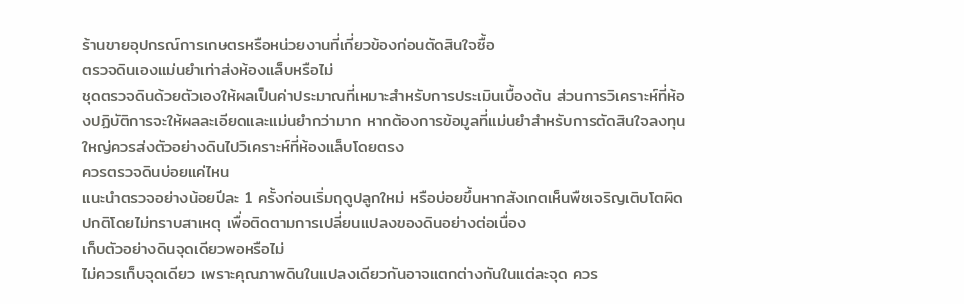ร้านขายอุปกรณ์การเกษตรหรือหน่วยงานที่เกี่ยวข้องก่อนตัดสินใจซื้อ
ตรวจดินเองแม่นยำเท่าส่งห้องแล็บหรือไม่
ชุดตรวจดินด้วยตัวเองให้ผลเป็นค่าประมาณที่เหมาะสำหรับการประเมินเบื้องต้น ส่วนการวิเคราะห์ที่ห้องปฏิบัติการจะให้ผลละเอียดและแม่นยำกว่ามาก หากต้องการข้อมูลที่แม่นยำสำหรับการตัดสินใจลงทุนใหญ่ควรส่งตัวอย่างดินไปวิเคราะห์ที่ห้องแล็บโดยตรง
ควรตรวจดินบ่อยแค่ไหน
แนะนำตรวจอย่างน้อยปีละ 1 ครั้งก่อนเริ่มฤดูปลูกใหม่ หรือบ่อยขึ้นหากสังเกตเห็นพืชเจริญเติบโตผิดปกติโดยไม่ทราบสาเหตุ เพื่อติดตามการเปลี่ยนแปลงของดินอย่างต่อเนื่อง
เก็บตัวอย่างดินจุดเดียวพอหรือไม่
ไม่ควรเก็บจุดเดียว เพราะคุณภาพดินในแปลงเดียวกันอาจแตกต่างกันในแต่ละจุด ควร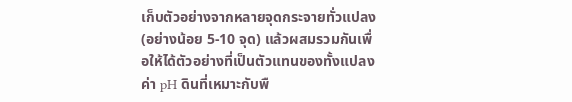เก็บตัวอย่างจากหลายจุดกระจายทั่วแปลง (อย่างน้อย 5-10 จุด) แล้วผสมรวมกันเพื่อให้ได้ตัวอย่างที่เป็นตัวแทนของทั้งแปลง
ค่า pH ดินที่เหมาะกับพื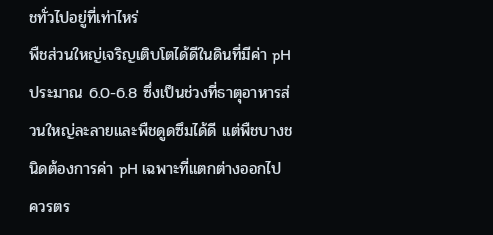ชทั่วไปอยู่ที่เท่าไหร่
พืชส่วนใหญ่เจริญเติบโตได้ดีในดินที่มีค่า pH ประมาณ 6.0-6.8 ซึ่งเป็นช่วงที่ธาตุอาหารส่วนใหญ่ละลายและพืชดูดซึมได้ดี แต่พืชบางชนิดต้องการค่า pH เฉพาะที่แตกต่างออกไป ควรตร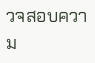วจสอบความ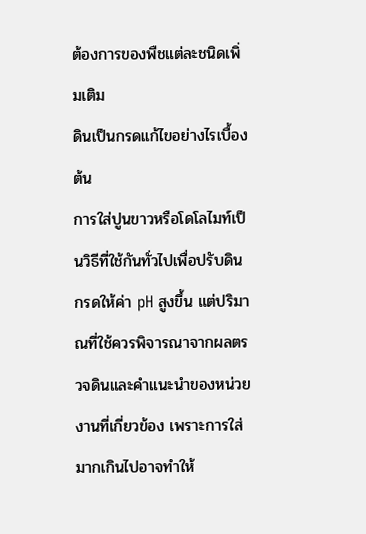ต้องการของพืชแต่ละชนิดเพิ่มเติม
ดินเป็นกรดแก้ไขอย่างไรเบื้องต้น
การใส่ปูนขาวหรือโดโลไมท์เป็นวิธีที่ใช้กันทั่วไปเพื่อปรับดินกรดให้ค่า pH สูงขึ้น แต่ปริมาณที่ใช้ควรพิจารณาจากผลตรวจดินและคำแนะนำของหน่วยงานที่เกี่ยวข้อง เพราะการใส่มากเกินไปอาจทำให้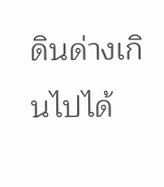ดินด่างเกินไปได้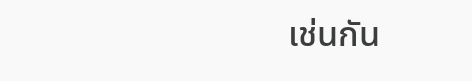เช่นกัน